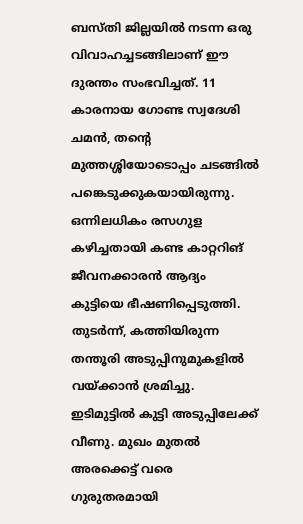ബസ്തി ജില്ലയിൽ നടന്ന ഒരു വിവാഹച്ചടങ്ങിലാണ് ഈ ദുരന്തം സംഭവിച്ചത്. 11 കാരനായ ഗോണ്ട സ്വദേശി ചമൻ, തന്റെ മുത്തശ്ശിയോടൊപ്പം ചടങ്ങിൽ പങ്കെടുക്കുകയായിരുന്നു. ഒന്നിലധികം രസഗുള കഴിച്ചതായി കണ്ട കാറ്ററിങ് ജീവനക്കാരൻ ആദ്യം കുട്ടിയെ ഭീഷണിപ്പെടുത്തി. തുടർന്ന്, കത്തിയിരുന്ന തന്തൂരി അടുപ്പിനുമുകളിൽ വയ്ക്കാൻ ശ്രമിച്ചു. ഇടിമുട്ടിൽ കുട്ടി അടുപ്പിലേക്ക് വീണു. മുഖം മുതൽ അരക്കെട്ട് വരെ ഗുരുതരമായി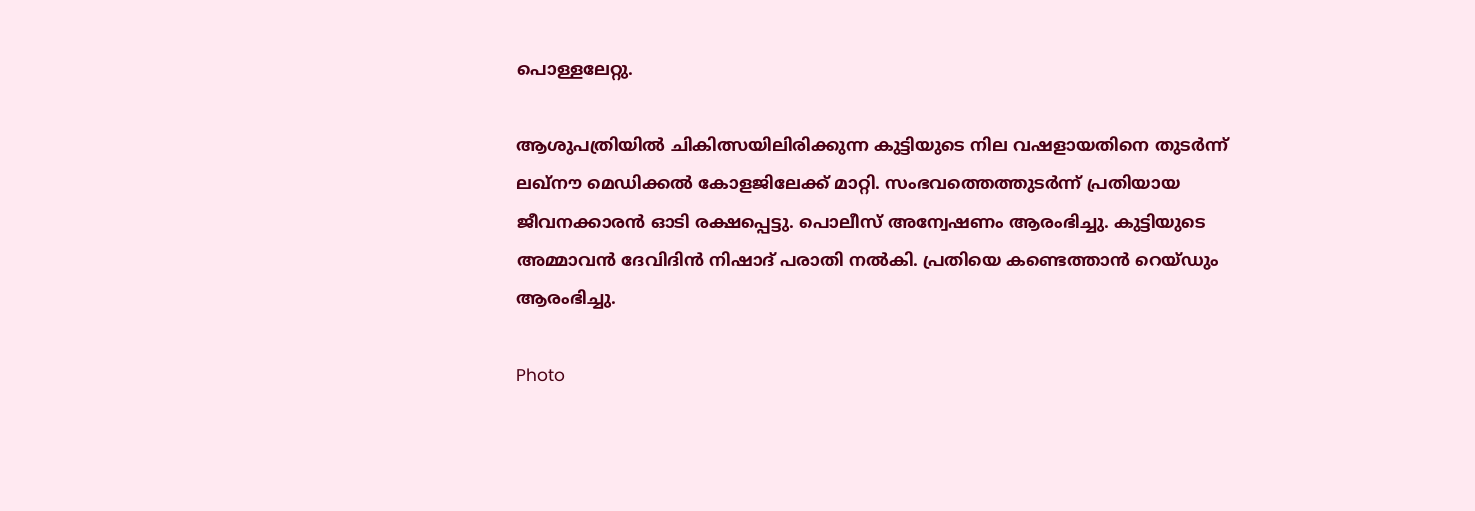പൊള്ളലേറ്റു.

ആശുപത്രിയിൽ ചികിത്സയിലിരിക്കുന്ന കുട്ടിയുടെ നില വഷളായതിനെ തുടർന്ന് ലഖ്‌നൗ മെഡിക്കൽ കോളജിലേക്ക് മാറ്റി. സംഭവത്തെത്തുടർന്ന് പ്രതിയായ ജീവനക്കാരൻ ഓടി രക്ഷപ്പെട്ടു. പൊലീസ് അന്വേഷണം ആരംഭിച്ചു. കുട്ടിയുടെ അമ്മാവൻ ദേവിദിൻ നിഷാദ് പരാതി നൽകി. പ്രതിയെ കണ്ടെത്താൻ റെയ്ഡും ആരംഭിച്ചു.

Photo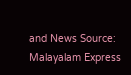and News Source: Malayalam Express